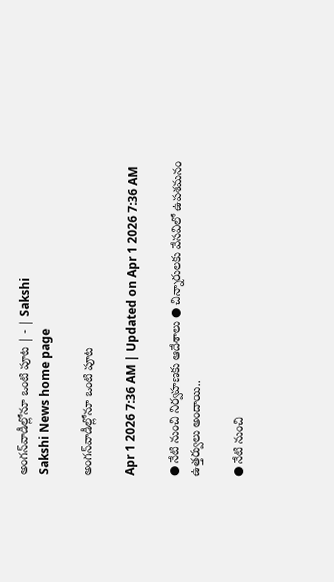అంగన్‌వాడీల్లోనూ ఒంటి పూట | - | Sakshi
Sakshi News home page

అంగన్‌వాడీల్లోనూ ఒంటి పూట

Apr 1 2026 7:36 AM | Updated on Apr 1 2026 7:36 AM

● నేటి నుంచి నిర్వహణకు ఆదేశాలు ● చిన్నారులకు వేసవిలో ఉపశమనం ఉత్తర్వులు అందాయి..

● నేటి నుంచి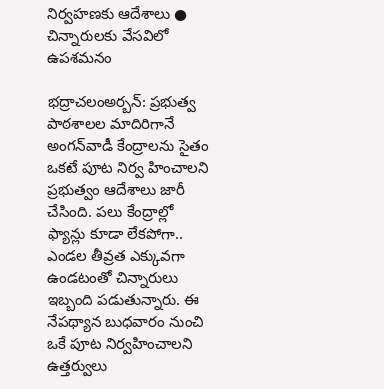నిర్వహణకు ఆదేశాలు ● చిన్నారులకు వేసవిలో ఉపశమనం

భద్రాచలంఅర్బన్‌: ప్రభుత్వ పాఠశాలల మాదిరిగానే అంగన్‌వాడీ కేంద్రాలను సైతం ఒకటే పూట నిర్వ హించాలని ప్రభుత్వం ఆదేశాలు జారీ చేసింది. పలు కేంద్రాల్లో ఫ్యాన్లు కూడా లేకపోగా.. ఎండల తీవ్రత ఎక్కువగా ఉండటంతో చిన్నారులు ఇబ్బంది పడుతున్నారు. ఈ నేపథ్యాన బుధవారం నుంచి ఒకే పూట నిర్వహించాలని ఉత్తర్వులు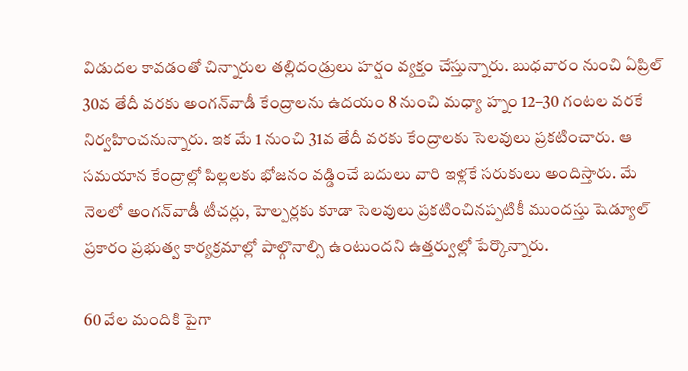విడుదల కావడంతో చిన్నారుల తల్లిదండ్రులు హర్షం వ్యక్తం చేస్తున్నారు. బుధవారం నుంచి ఏప్రిల్‌ 30వ తేదీ వరకు అంగన్‌వాడీ కేంద్రాలను ఉదయం 8 నుంచి మధ్యా హ్నం 12–30 గంటల వరకే నిర్వహించనున్నారు. ఇక మే 1 నుంచి 31వ తేదీ వరకు కేంద్రాలకు సెలవులు ప్రకటించారు. ఆ సమయాన కేంద్రాల్లో పిల్లలకు భోజనం వడ్డించే బదులు వారి ఇళ్లకే సరుకులు అందిస్తారు. మే నెలలో అంగన్‌వాడీ టీచర్లు, హెల్పర్లకు కూడా సెలవులు ప్రకటించినప్పటికీ ముందస్తు షెడ్యూల్‌ ప్రకారం ప్రభుత్వ కార్యక్రమాల్లో పాల్గొనాల్సి ఉంటుందని ఉత్తర్వుల్లో పేర్కొన్నారు.

60 వేల మందికి పైగా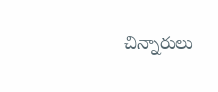చిన్నారులు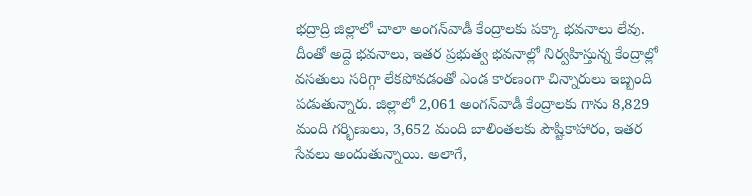భద్రాద్రి జిల్లాలో చాలా అంగన్‌వాడీ కేంద్రాలకు పక్కా భవనాలు లేవు. దీంతో అద్దె భవనాలు, ఇతర ప్రభుత్వ భవనాల్లో నిర్వహిస్తున్న కేంద్రాల్లో వసతులు సరిగ్గా లేకపోవడంతో ఎండ కారణంగా చిన్నారులు ఇబ్బంది పడుతున్నారు. జిల్లాలో 2,061 అంగన్‌వాడీ కేంద్రాలకు గాను 8,829 మంది గర్భిణులు, 3,652 మంది బాలింతలకు పౌష్టికాహారం, ఇతర సేవలు అందుతున్నాయి. అలాగే,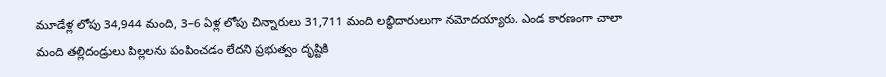మూడేళ్ల లోపు 34,944 మంది, 3–6 ఏళ్ల లోపు చిన్నారులు 31,711 మంది లబ్ధిదారులుగా నమోదయ్యారు. ఎండ కారణంగా చాలా మంది తల్లిదండ్రులు పిల్లలను పంపించడం లేదని ప్రభుత్వం దృష్టికి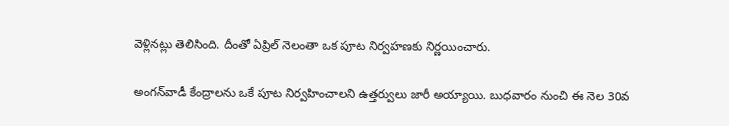వెళ్లినట్లు తెలిసింది. దీంతో ఏప్రిల్‌ నెలంతా ఒక పూట నిర్వహణకు నిర్ణయించారు.

అంగన్‌వాడీ కేంద్రాలను ఒకే పూట నిర్వహించాలని ఉత్తర్వులు జారీ అయ్యాయి. బుధవారం నుంచి ఈ నెల 30వ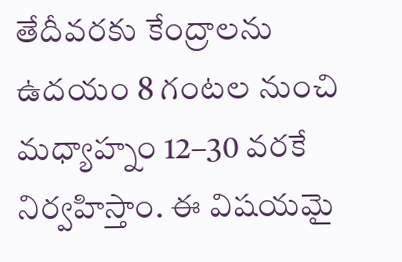తేదీవరకు కేంద్రాలను ఉదయం 8 గంటల నుంచి మధ్యాహ్నం 12–30 వరకే నిర్వహిస్తాం. ఈ విషయమై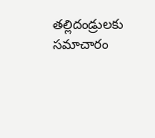తల్లిదండ్రులకు సమాచారం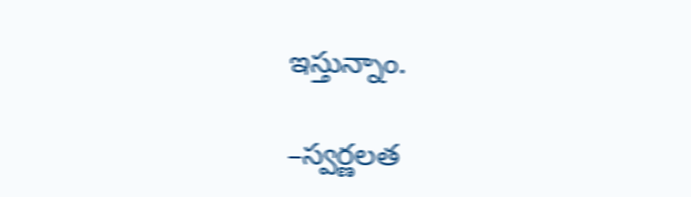ఇస్తున్నాం.

–స్వర్ణలత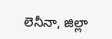లెనీనా, జిల్లా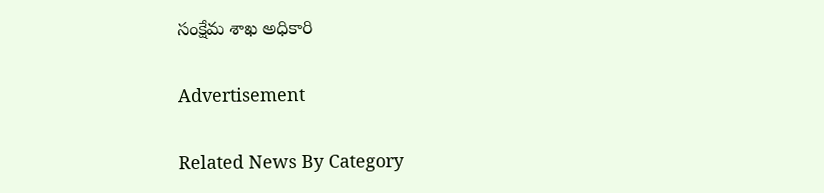సంక్షేమ శాఖ అధికారి

Advertisement

Related News By Category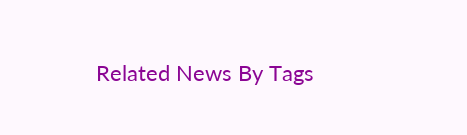Related News By Tags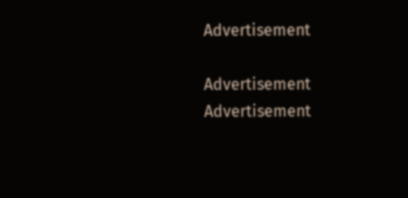Advertisement

Advertisement
Advertisement